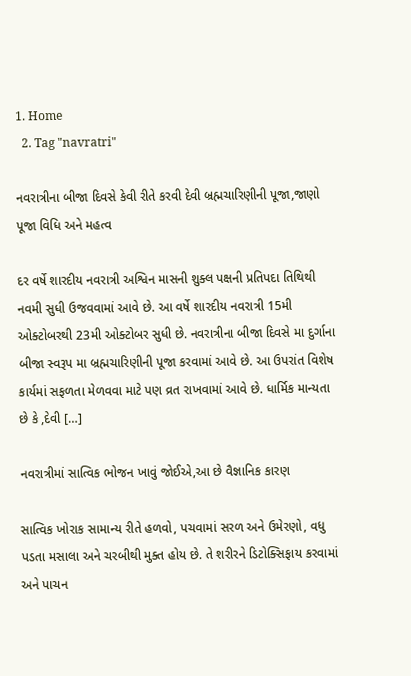1. Home
  2. Tag "navratri"

નવરાત્રીના બીજા દિવસે કેવી રીતે કરવી દેવી બ્રહ્મચારિણીની પૂજા,જાણો પૂજા વિધિ અને મહત્વ

દર વર્ષે શારદીય નવરાત્રી અશ્વિન માસની શુક્લ પક્ષની પ્રતિપદા તિથિથી નવમી સુધી ઉજવવામાં આવે છે. આ વર્ષે શારદીય નવરાત્રી 15મી ઓક્ટોબરથી 23મી ઓક્ટોબર સુધી છે. નવરાત્રીના બીજા દિવસે મા દુર્ગાના બીજા સ્વરૂપ મા બ્રહ્મચારિણીની પૂજા કરવામાં આવે છે. આ ઉપરાંત વિશેષ કાર્યમાં સફળતા મેળવવા માટે પણ વ્રત રાખવામાં આવે છે. ધાર્મિક માન્યતા છે કે ,દેવી […]

નવરાત્રીમાં સાત્વિક ભોજન ખાવું જોઈએ,આ છે વૈજ્ઞાનિક કારણ

સાત્વિક ખોરાક સામાન્ય રીતે હળવો, પચવામાં સરળ અને ઉમેરણો, વધુ પડતા મસાલા અને ચરબીથી મુક્ત હોય છે. તે શરીરને ડિટોક્સિફાય કરવામાં અને પાચન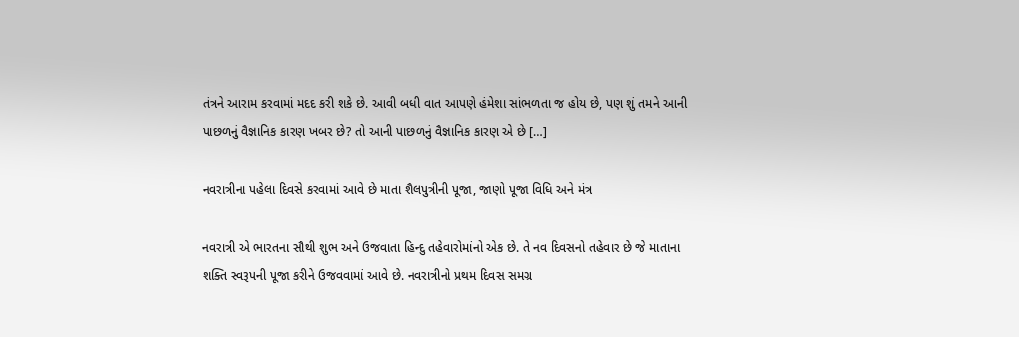તંત્રને આરામ કરવામાં મદદ કરી શકે છે. આવી બધી વાત આપણે હંમેશા સાંભળતા જ હોય છે, પણ શું તમને આની પાછળનું વૈજ્ઞાનિક કારણ ખબર છે? તો આની પાછળનું વૈજ્ઞાનિક કારણ એ છે […]

નવરાત્રીના પહેલા દિવસે કરવામાં આવે છે માતા શૈલપુત્રીની પૂજા, જાણો પૂજા વિધિ અને મંત્ર

નવરાત્રી એ ભારતના સૌથી શુભ અને ઉજવાતા હિન્દુ તહેવારોમાંનો એક છે. તે નવ દિવસનો તહેવાર છે જે માતાના શક્તિ સ્વરૂપની પૂજા કરીને ઉજવવામાં આવે છે. નવરાત્રીનો પ્રથમ દિવસ સમગ્ર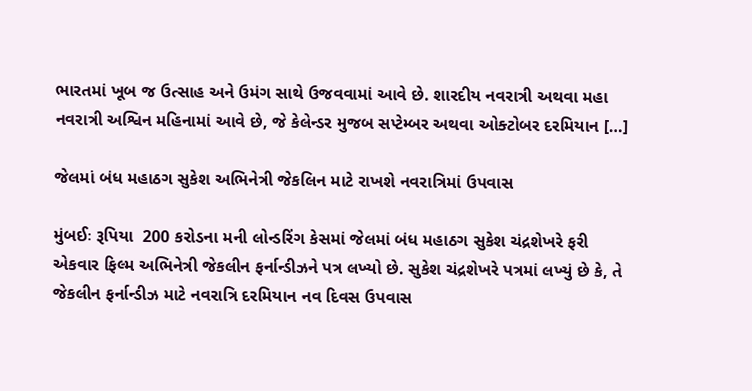ભારતમાં ખૂબ જ ઉત્સાહ અને ઉમંગ સાથે ઉજવવામાં આવે છે. શારદીય નવરાત્રી અથવા મહા નવરાત્રી અશ્વિન મહિનામાં આવે છે, જે કેલેન્ડર મુજબ સપ્ટેમ્બર અથવા ઓક્ટોબર દરમિયાન […]

જેલમાં બંધ મહાઠગ સુકેશ અભિનેત્રી જેકલિન માટે રાખશે નવરાત્રિમાં ઉપવાસ

મુંબઈઃ રૂપિયા  200 કરોડના મની લોન્ડરિંગ કેસમાં જેલમાં બંધ મહાઠગ સુકેશ ચંદ્રશેખરે ફરી એકવાર ફિલ્મ અભિનેત્રી જેકલીન ફર્નાન્ડીઝને પત્ર લખ્યો છે. સુકેશ ચંદ્રશેખરે પત્રમાં લખ્યું છે કે, તે જેકલીન ફર્નાન્ડીઝ માટે નવરાત્રિ દરમિયાન નવ દિવસ ઉપવાસ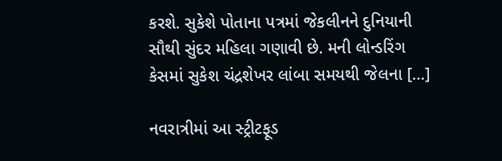કરશે. સુકેશે પોતાના પત્રમાં જેકલીનને દુનિયાની સૌથી સુંદર મહિલા ગણાવી છે. મની લોન્ડરિંગ કેસમાં સુકેશ ચંદ્રશેખર લાંબા સમયથી જેલના […]

નવરાત્રીમાં આ સ્ટ્રીટફૂડ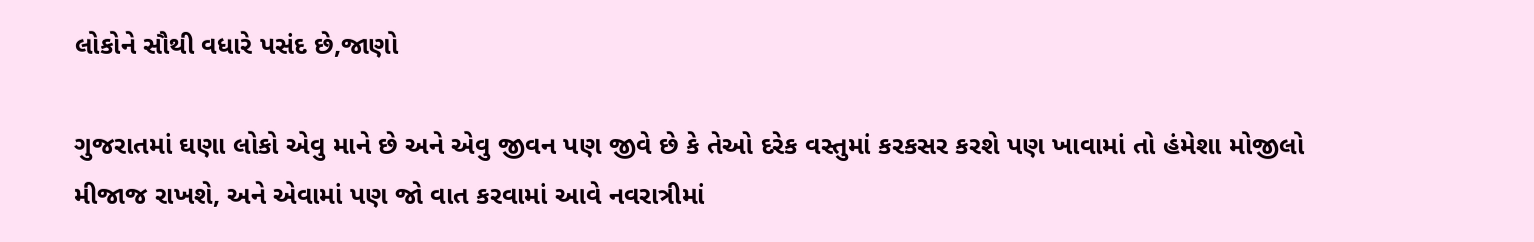લોકોને સૌથી વધારે પસંદ છે,જાણો

ગુજરાતમાં ઘણા લોકો એવુ માને છે અને એવુ જીવન પણ જીવે છે કે તેઓ દરેક વસ્તુમાં કરકસર કરશે પણ ખાવામાં તો હંમેશા મોજીલો મીજાજ રાખશે, અને એવામાં પણ જો વાત કરવામાં આવે નવરાત્રીમાં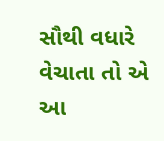સૌથી વધારે વેચાતા તો એ આ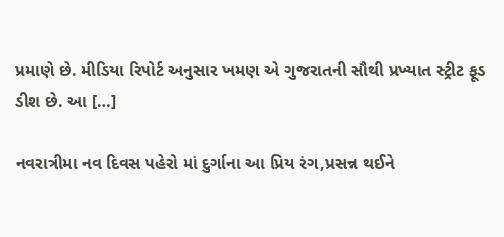પ્રમાણે છે. મીડિયા રિપોર્ટ અનુસાર ખમણ એ ગુજરાતની સૌથી પ્રખ્યાત સ્ટ્રીટ ફૂડ ડીશ છે. આ […]

નવરાત્રીમા નવ દિવસ પહેરો માં દુર્ગાના આ પ્રિય રંગ,પ્રસન્ન થઈને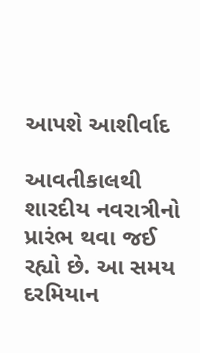આપશે આશીર્વાદ

આવતીકાલથી શારદીય નવરાત્રીનો પ્રારંભ થવા જઈ રહ્યો છે. આ સમય દરમિયાન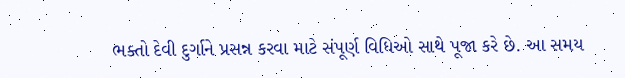ભક્તો દેવી દુર્ગાને પ્રસન્ન કરવા માટે સંપૂર્ણ વિધિઓ સાથે પૂજા કરે છે. આ સમય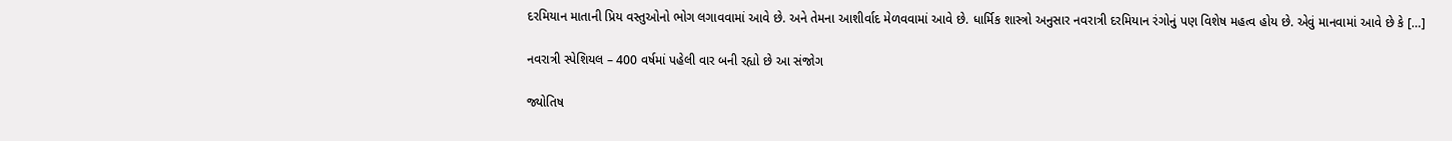દરમિયાન માતાની પ્રિય વસ્તુઓનો ભોગ લગાવવામાં આવે છે. અને તેમના આશીર્વાદ મેળવવામાં આવે છે. ધાર્મિક શાસ્ત્રો અનુસાર નવરાત્રી દરમિયાન રંગોનું પણ વિશેષ મહત્વ હોય છે. એવું માનવામાં આવે છે કે […]

નવરાત્રી સ્પેશિયલ – 400 વર્ષમાં પહેલી વાર બની રહ્યો છે આ સંજોગ

જ્યોતિષ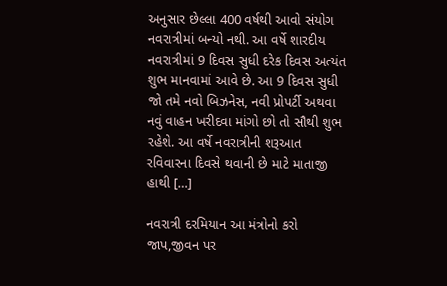અનુસાર છેલ્લા 400 વર્ષથી આવો સંયોગ નવરાત્રીમાં બન્યો નથી. આ વર્ષે શારદીય નવરાત્રીમાં 9 દિવસ સુધી દરેક દિવસ અત્યંત શુભ માનવામાં આવે છે. આ 9 દિવસ સુધી જો તમે નવો બિઝનેસ, નવી પ્રોપર્ટી અથવા નવું વાહન ખરીદવા માંગો છો તો સૌથી શુભ રહેશે. આ વર્ષે નવરાત્રીની શરૂઆત રવિવારના દિવસે થવાની છે માટે માતાજી હાથી […]

નવરાત્રી દરમિયાન આ મંત્રોનો કરો જાપ,જીવન પર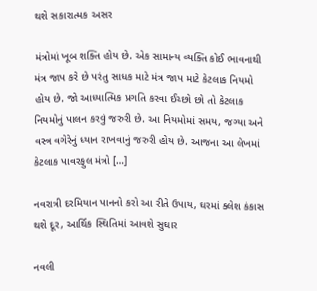થશે સકારાત્મક અસર

મંત્રોમાં ખૂબ શક્તિ હોય છે. એક સામાન્ય વ્યક્તિ કોઈ ભાવનાથી મંત્ર જાપ કરે છે પરંતુ સાધક માટે મંત્ર જાપ માટે કેટલાક નિયમો હોય છે. જો આધ્યાત્મિક પ્રગતિ કરવા ઈચ્છો છો તો કેટલાક નિયમોનું પાલન કરવું જરુરી છે. આ નિયમોમાં સમય, જગ્યા અને વસ્ત્ર વગેરેનું ધ્યાન રાખવાનું જરુરી હોય છે. આજના આ લેખમાં કેટલાક પાવરફુલ મંત્રો […]

નવરાત્રી દરમિયાન પાનનો કરો આ રીતે ઉપાય, ઘરમાં ક્લેશ કંકાસ થશે દૂર, આર્થિક સ્થિતિમાં આવશે સુઘાર

નવલી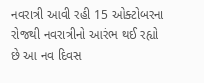નવરાત્રી આવી રહી 15 ઓક્ટોબરના રોજથી નવરાત્રીનો આરંભ થઈ રહ્યો છે આ નવ દિવસ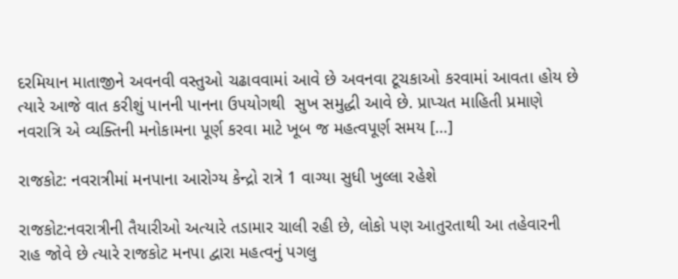દરમિયાન માતાજીને અવનવી વસ્તુઓ ચઢાવવામાં આવે છે અવનવા ટૂચકાઓ કરવામાં આવતા હોય છે ત્યારે આજે વાત કરીશું પાનની પાનના ઉપયોગથી  સુખ સમુદ્ધી આવે છે. પ્રાપ્ચત માહિતી પ્રમાણે નવરાત્રિ એ વ્યક્તિની મનોકામના પૂર્ણ કરવા માટે ખૂબ જ મહત્વપૂર્ણ સમય […]

રાજકોટ: નવરાત્રીમાં મનપાના આરોગ્ય કેન્દ્રો રાત્રે 1 વાગ્યા સુધી ખુલ્લા રહેશે

રાજકોટ:નવરાત્રીની તૈયારીઓ અત્યારે તડામાર ચાલી રહી છે, લોકો પણ આતુરતાથી આ તહેવારની રાહ જોવે છે ત્યારે રાજકોટ મનપા દ્વારા મહત્વનું પગલુ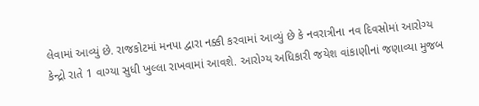લેવામાં આવ્યું છે. રાજકોટમાં મનપા દ્વારા નક્કી કરવામાં આવ્યું છે કે નવરાત્રીના નવ દિવસોમાં આરોગ્ય કેન્દ્રો રાતે 1 વાગ્યા સુધી ખુલ્લા રાખવામાં આવશે. આરોગ્ય અધિકારી જયેશ વાંકાણીનાં જણાવ્યા મુજબ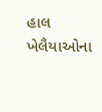હાલ ખેલૈયાઓના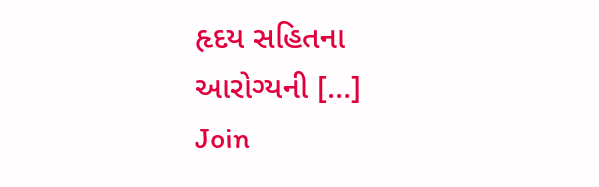હૃદય સહિતના આરોગ્યની […]
Join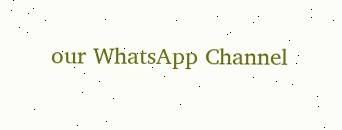our WhatsApp Channel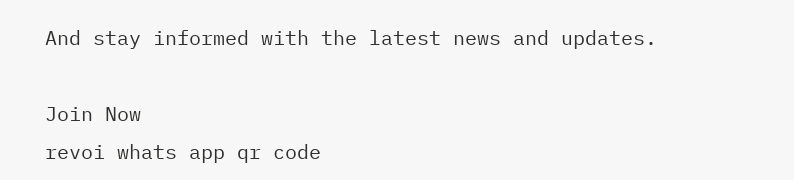And stay informed with the latest news and updates.

Join Now
revoi whats app qr code